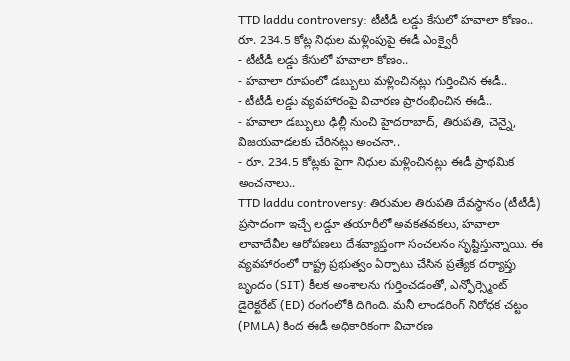TTD laddu controversy: టీటీడీ లడ్డు కేసులో హవాలా కోణం.. రూ. 234.5 కోట్ల నిధుల మళ్లింపుపై ఈడీ ఎంక్వైరీ
- టీటీడీ లడ్డు కేసులో హవాలా కోణం..
- హవాలా రూపంలో డబ్బులు మళ్లించినట్లు గుర్తించిన ఈడీ..
- టీటీడీ లడ్డు వ్యవహారంపై విచారణ ప్రారంభించిన ఈడీ..
- హవాలా డబ్బులు ఢిల్లీ నుంచి హైదరాబాద్, తిరుపతి, చెన్నై, విజయవాడలకు చేరినట్లు అంచనా..
- రూ. 234.5 కోట్లకు పైగా నిధుల మళ్లించినట్లు ఈడీ ప్రాథమిక అంచనాలు..
TTD laddu controversy: తిరుమల తిరుపతి దేవస్థానం (టీటీడీ) ప్రసాదంగా ఇచ్చే లడ్డూ తయారీలో అవకతవకలు, హవాలా లావాదేవీల ఆరోపణలు దేశవ్యాప్తంగా సంచలనం సృష్టిస్తున్నాయి. ఈ వ్యవహారంలో రాష్ట్ర ప్రభుత్వం ఏర్పాటు చేసిన ప్రత్యేక దర్యాప్తు బృందం (SIT) కీలక అంశాలను గుర్తించడంతో, ఎన్ఫోర్స్మెంట్ డైరెక్టరేట్ (ED) రంగంలోకి దిగింది. మనీ లాండరింగ్ నిరోధక చట్టం (PMLA) కింద ఈడీ అధికారికంగా విచారణ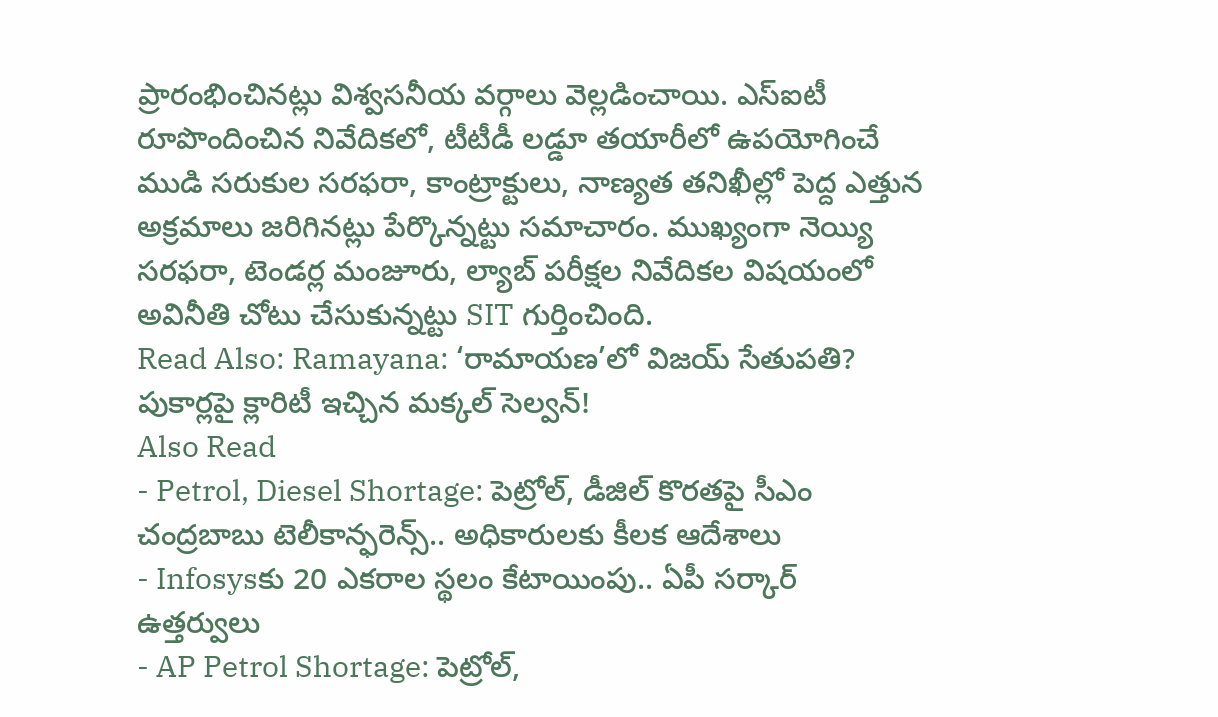ప్రారంభించినట్లు విశ్వసనీయ వర్గాలు వెల్లడించాయి. ఎస్ఐటీ రూపొందించిన నివేదికలో, టీటీడీ లడ్డూ తయారీలో ఉపయోగించే ముడి సరుకుల సరఫరా, కాంట్రాక్టులు, నాణ్యత తనిఖీల్లో పెద్ద ఎత్తున అక్రమాలు జరిగినట్లు పేర్కొన్నట్టు సమాచారం. ముఖ్యంగా నెయ్యి సరఫరా, టెండర్ల మంజూరు, ల్యాబ్ పరీక్షల నివేదికల విషయంలో అవినీతి చోటు చేసుకున్నట్టు SIT గుర్తించింది.
Read Also: Ramayana: ‘రామాయణ’లో విజయ్ సేతుపతి? పుకార్లపై క్లారిటీ ఇచ్చిన మక్కల్ సెల్వన్!
Also Read
- Petrol, Diesel Shortage: పెట్రోల్, డీజిల్ కొరతపై సీఎం చంద్రబాబు టెలీకాన్ఫరెన్స్.. అధికారులకు కీలక ఆదేశాలు
- Infosysకు 20 ఎకరాల స్థలం కేటాయింపు.. ఏపీ సర్కార్ ఉత్తర్వులు
- AP Petrol Shortage: పెట్రోల్,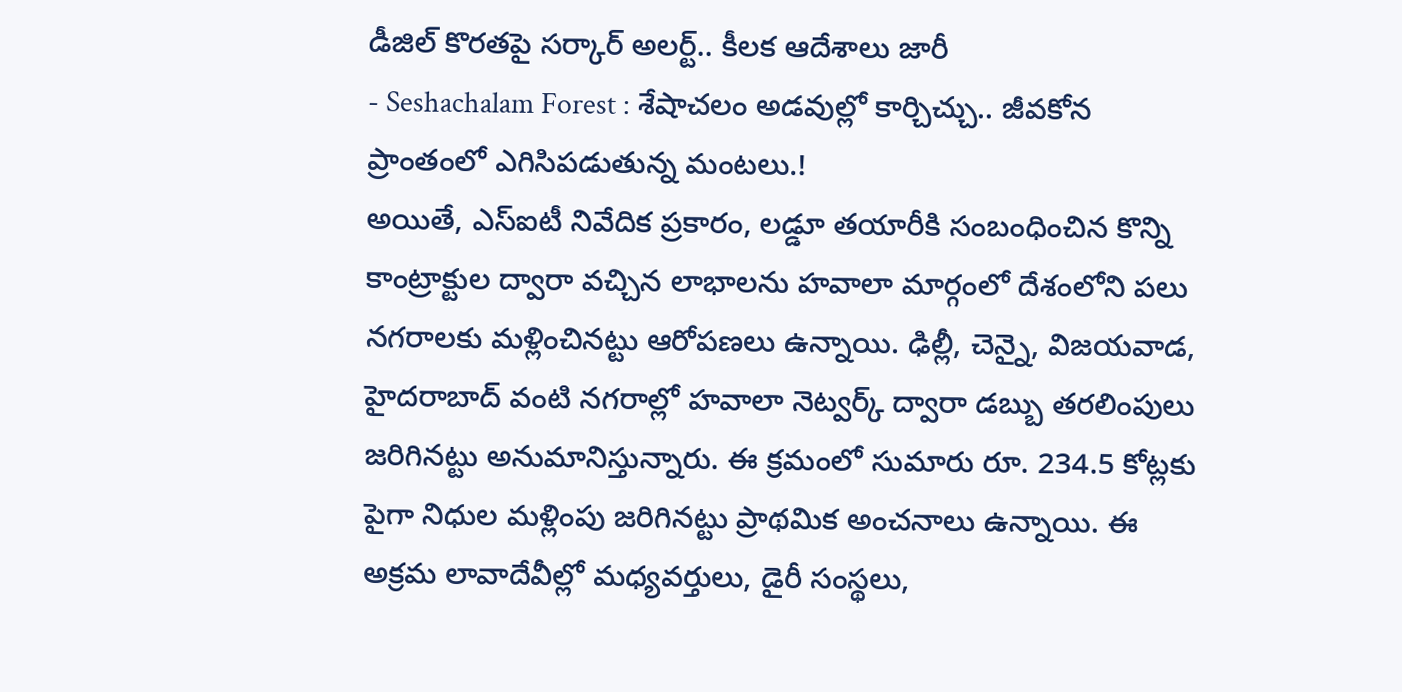డీజిల్ కొరతపై సర్కార్ అలర్ట్.. కీలక ఆదేశాలు జారీ
- Seshachalam Forest : శేషాచలం అడవుల్లో కార్చిచ్చు.. జీవకోన ప్రాంతంలో ఎగిసిపడుతున్న మంటలు.!
అయితే, ఎస్ఐటీ నివేదిక ప్రకారం, లడ్డూ తయారీకి సంబంధించిన కొన్ని కాంట్రాక్టుల ద్వారా వచ్చిన లాభాలను హవాలా మార్గంలో దేశంలోని పలు నగరాలకు మళ్లించినట్టు ఆరోపణలు ఉన్నాయి. ఢిల్లీ, చెన్నై, విజయవాడ, హైదరాబాద్ వంటి నగరాల్లో హవాలా నెట్వర్క్ ద్వారా డబ్బు తరలింపులు జరిగినట్టు అనుమానిస్తున్నారు. ఈ క్రమంలో సుమారు రూ. 234.5 కోట్లకు పైగా నిధుల మళ్లింపు జరిగినట్టు ప్రాథమిక అంచనాలు ఉన్నాయి. ఈ అక్రమ లావాదేవీల్లో మధ్యవర్తులు, డైరీ సంస్థలు,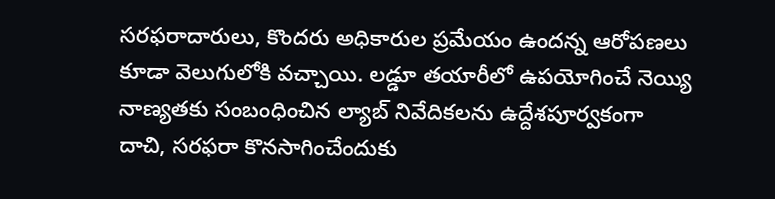సరఫరాదారులు, కొందరు అధికారుల ప్రమేయం ఉందన్న ఆరోపణలు కూడా వెలుగులోకి వచ్చాయి. లడ్డూ తయారీలో ఉపయోగించే నెయ్యి నాణ్యతకు సంబంధించిన ల్యాబ్ నివేదికలను ఉద్దేశపూర్వకంగా దాచి, సరఫరా కొనసాగించేందుకు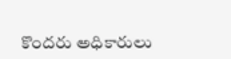కొందరు అధికారులు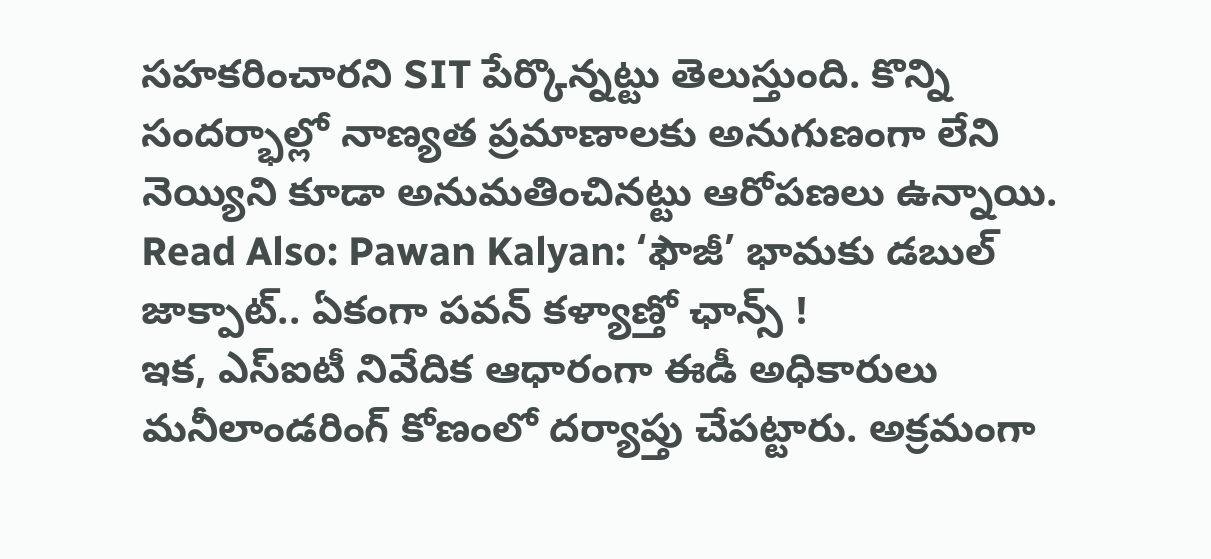సహకరించారని SIT పేర్కొన్నట్టు తెలుస్తుంది. కొన్ని సందర్భాల్లో నాణ్యత ప్రమాణాలకు అనుగుణంగా లేని నెయ్యిని కూడా అనుమతించినట్టు ఆరోపణలు ఉన్నాయి.
Read Also: Pawan Kalyan: ‘ఫౌజీ’ భామకు డబుల్ జాక్పాట్.. ఏకంగా పవన్ కళ్యాణ్తో ఛాన్స్ !
ఇక, ఎస్ఐటీ నివేదిక ఆధారంగా ఈడీ అధికారులు మనీలాండరింగ్ కోణంలో దర్యాప్తు చేపట్టారు. అక్రమంగా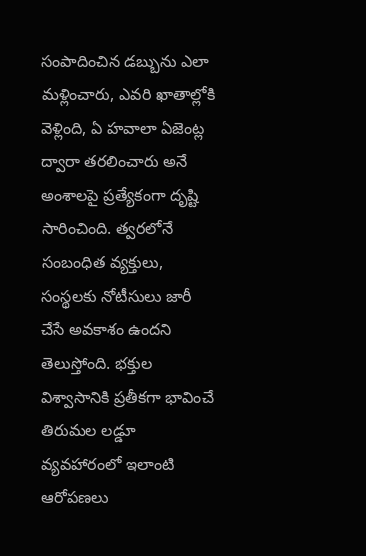సంపాదించిన డబ్బును ఎలా మళ్లించారు, ఎవరి ఖాతాల్లోకి వెళ్లింది, ఏ హవాలా ఏజెంట్ల ద్వారా తరలించారు అనే అంశాలపై ప్రత్యేకంగా దృష్టి సారించింది. త్వరలోనే సంబంధిత వ్యక్తులు, సంస్థలకు నోటీసులు జారీ చేసే అవకాశం ఉందని తెలుస్తోంది. భక్తుల విశ్వాసానికి ప్రతీకగా భావించే తిరుమల లడ్డూ వ్యవహారంలో ఇలాంటి ఆరోపణలు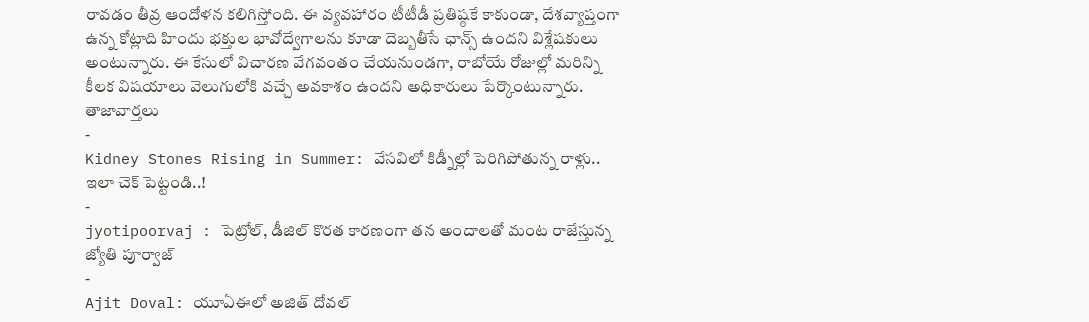రావడం తీవ్ర ఆందోళన కలిగిస్తోంది. ఈ వ్యవహారం టీటీడీ ప్రతిష్ఠకే కాకుండా, దేశవ్యాప్తంగా ఉన్న కోట్లాది హిందు భక్తుల భావోద్వేగాలను కూడా దెబ్బతీసే ఛాన్స్ ఉందని విశ్లేషకులు అంటున్నారు. ఈ కేసులో విచారణ వేగవంతం చేయనుండగా, రాబోయే రోజుల్లో మరిన్ని కీలక విషయాలు వెలుగులోకి వచ్చే అవకాశం ఉందని అధికారులు పేర్కొంటున్నారు.
తాజావార్తలు
-
Kidney Stones Rising in Summer: వేసవిలో కిడ్నీల్లో పెరిగిపోతున్న రాళ్లు.. ఇలా చెక్ పెట్టండి..!
-
jyotipoorvaj : పెట్రోల్, డీజిల్ కొరత కారణంగా తన అందాలతో మంట రాజేస్తున్న జ్యోతి పూర్వాజ్
-
Ajit Doval: యూఏఈలో అజిత్ దోవల్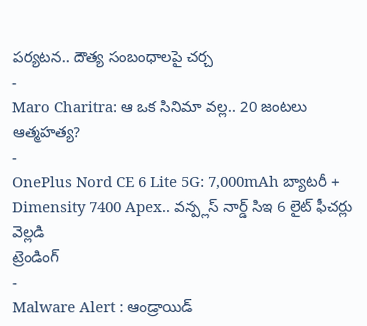పర్యటన.. దౌత్య సంబంధాలపై చర్చ
-
Maro Charitra: ఆ ఒక సినిమా వల్ల.. 20 జంటలు ఆత్మహత్య?
-
OnePlus Nord CE 6 Lite 5G: 7,000mAh బ్యాటరీ + Dimensity 7400 Apex.. వన్ప్లస్ నార్డ్ సిఇ 6 లైట్ ఫీచర్లు వెల్లడి
ట్రెండింగ్
-
Malware Alert : ఆండ్రాయిడ్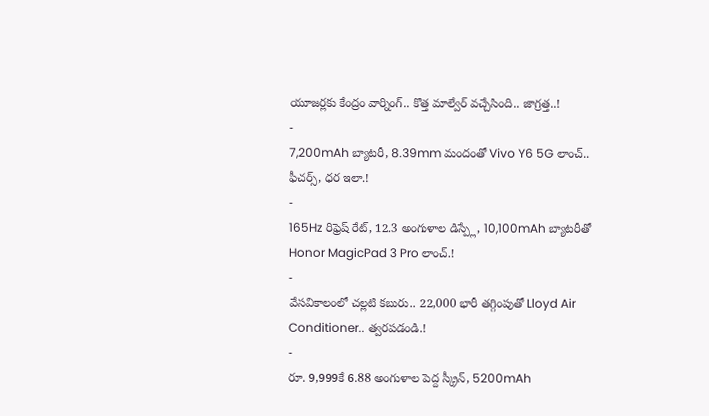యూజర్లకు కేంద్రం వార్నింగ్.. కొత్త మాల్వేర్ వచ్చేసింది.. జాగ్రత్త..!
-
7,200mAh బ్యాటరీ, 8.39mm మందంతో Vivo Y6 5G లాంచ్.. ఫీచర్స్, ధర ఇలా.!
-
165Hz రిఫ్రెష్ రేట్, 12.3 అంగుళాల డిస్ప్లే, 10,100mAh బ్యాటరీతో Honor MagicPad 3 Pro లాంచ్.!
-
వేసవికాలంలో చల్లటి కబురు.. 22,000 భారీ తగ్గింపుతో Lloyd Air Conditioner.. త్వరపడండి.!
-
రూ. 9,999కే 6.88 అంగుళాల పెద్ద స్క్రీన్, 5200mAh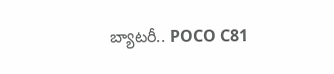బ్యాటరీ.. POCO C81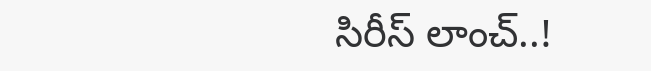సిరీస్ లాంచ్..!